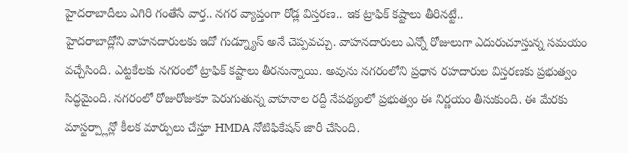హైదరాబాదీలు ఎగిరి గంతేసే వార్త.. నగర వ్యాప్తంగా రోడ్ల విస్తరణ.. ఇక ట్రాఫిక్ కష్టాలు తీరినట్టే..
హైదరాబాద్లోని వాహనదారులకు ఇదో గుడ్న్యూస్ అనే చెప్పవచ్చు. వాహనదారులు ఎన్నో రోజులుగా ఎదురుచూస్తున్న సమయం వచ్చేసింది. ఎట్టకేలకు నగరంలో ట్రాఫిక్ కష్టాలు తీరనున్నాయి. అవును నగరంలోని ప్రధాన రహదారుల విస్తరణకు ప్రభుత్వం సిద్ధమైంది. నగరంలో రోజురోజుకూ పెరుగుతున్న వాహనాల రద్దీ నేపథ్యంలో ప్రభుత్వం ఈ నిర్ణయం తీసుకుంది. ఈ మేరకు మాస్టర్ప్లాన్లో కీలక మార్పులు చేస్తూ HMDA నోటిఫికేషన్ జారీ చేసింది.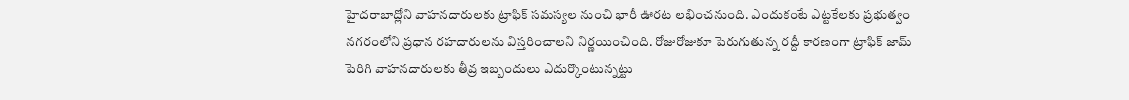హైదరాబాద్లోని వాహనదారులకు ట్రాఫిక్ సమస్యల నుంచి భారీ ఊరట లభించనుంది. ఎందుకంటే ఎట్టకేలకు ప్రభుత్వం నగరంలోని ప్రధాన రహదారులను విస్తరించాలని నిర్ణయించింది. రోజురోజుకూ పెరుగుతున్న రద్దీ కారణంగా ట్రాఫిక్ జామ్ పెరిగి వాహనదారులకు తీవ్ర ఇబ్బందులు ఎదుర్కొంటున్నట్టు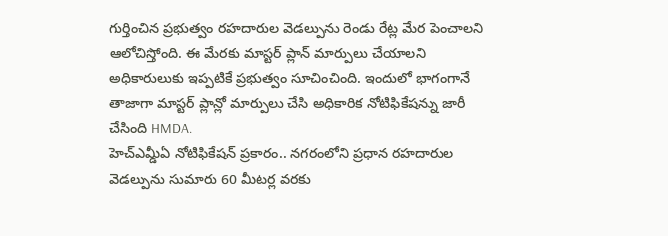గుర్తించిన ప్రభుత్వం రహదారుల వెడల్పును రెండు రేట్ల మేర పెంచాలని ఆలోచిస్తోంది. ఈ మేరకు మాస్టర్ ప్లాన్ మార్పులు చేయాలని అధికారులుకు ఇప్పటికే ప్రభుత్వం సూచించింది. ఇందులో భాగంగానే తాజాగా మాస్టర్ ప్లాన్లో మార్పులు చేసి అధికారిక నోటిఫికేషన్ను జారీ చేసింది HMDA.
హెచ్ఎమ్డీఏ నోటిఫికేషన్ ప్రకారం.. నగరంలోని ప్రధాన రహదారుల వెడల్పును సుమారు 60 మీటర్ల వరకు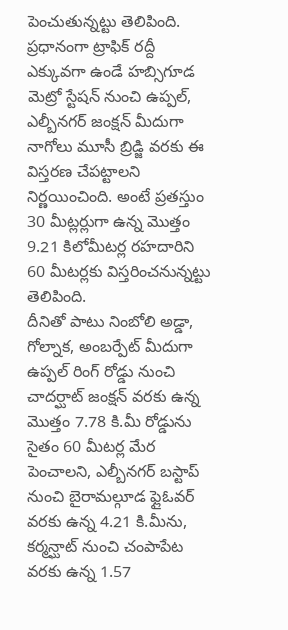పెంచుతున్నట్టు తెలిపింది. ప్రధానంగా ట్రాఫిక్ రద్దీ ఎక్కువగా ఉండే హబ్సిగూడ మెట్రో స్టేషన్ నుంచి ఉప్పల్, ఎల్బీనగర్ జంక్షన్ మీదుగా నాగోలు మూసీ బ్రిడ్జి వరకు ఈ విస్తరణ చేపట్టాలని నిర్ణయించింది. అంటే ప్రతస్తుం 30 మీట్లర్లుగా ఉన్న మొత్తం 9.21 కిలోమీటర్ల రహదారిని 60 మీటర్లకు విస్తరించనున్నట్టు తెలిపింది.
దీనితో పాటు నింబోలి అడ్డా, గోల్నాక, అంబర్పేట్ మీదుగా ఉప్పల్ రింగ్ రోడ్డు నుంచి చాదర్ఘాట్ జంక్షన్ వరకు ఉన్న మొత్తం 7.78 కి.మీ రోడ్డును సైతం 60 మీటర్ల మేర పెంచాలని, ఎల్బీనగర్ బస్టాప్ నుంచి బైరామల్గూడ ఫ్లైఓవర్ వరకు ఉన్న 4.21 కి.మీను, కర్మన్ఘాట్ నుంచి చంపాపేట వరకు ఉన్న 1.57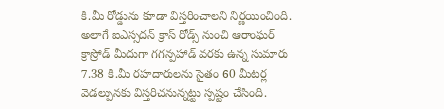కి.మీ రోడ్డును కూడా విస్తరించాలని నిర్ణయించింది. అలాగే ఐఎస్సదన్ క్రాస్ రోడ్స్ నుంచి ఆరాంఘర్ క్రాస్రోడ్ మీదుగా గగన్పహాడ్ వరకు ఉన్న సుమారు 7.38 కి.మీ రహదారులను సైతం 60 మీటర్ల వెడల్పునకు విస్తరిచనున్నట్టు స్పష్టం చేసింది.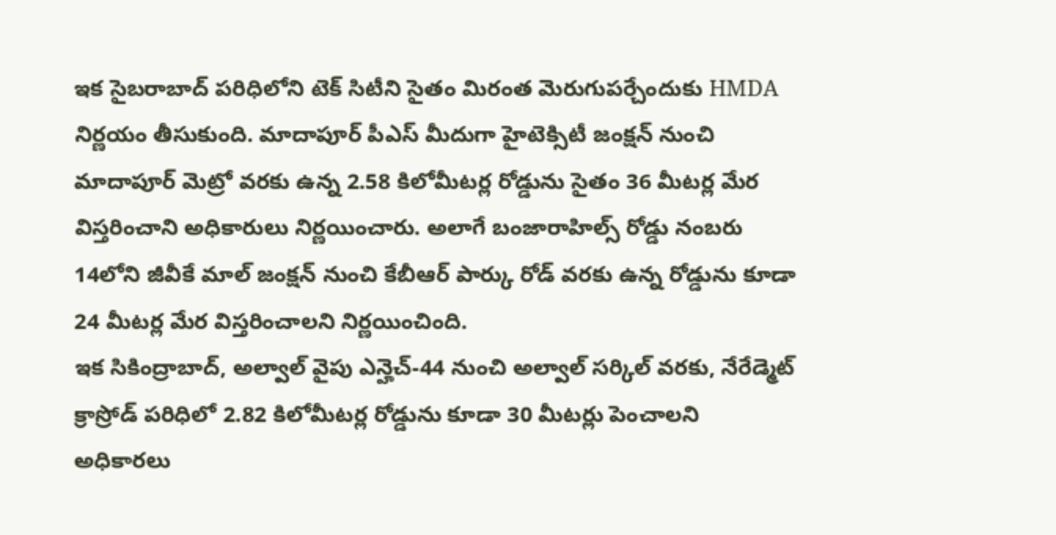ఇక సైబరాబాద్ పరిధిలోని టెక్ సిటీని సైతం మిరంత మెరుగుపర్చేందుకు HMDA నిర్ణయం తీసుకుంది. మాదాపూర్ పీఎస్ మీదుగా హైటెక్సిటీ జంక్షన్ నుంచి మాదాపూర్ మెట్రో వరకు ఉన్న 2.58 కిలోమీటర్ల రోడ్డును సైతం 36 మీటర్ల మేర విస్తరించాని అధికారులు నిర్ణయించారు. అలాగే బంజారాహిల్స్ రోడ్డు నంబరు 14లోని జీవీకే మాల్ జంక్షన్ నుంచి కేబీఆర్ పార్కు రోడ్ వరకు ఉన్న రోడ్డును కూడా 24 మీటర్ల మేర విస్తరించాలని నిర్ణయించింది.
ఇక సికింద్రాబాద్, అల్వాల్ వైపు ఎన్హెచ్-44 నుంచి అల్వాల్ సర్కిల్ వరకు, నేరేడ్మెట్ క్రాస్రోడ్ పరిధిలో 2.82 కిలోమీటర్ల రోడ్డును కూడా 30 మీటర్లు పెంచాలని అధికారలు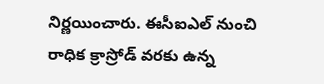నిర్ణయించారు. ఈసీఐఎల్ నుంచి రాధిక క్రాస్రోడ్ వరకు ఉన్న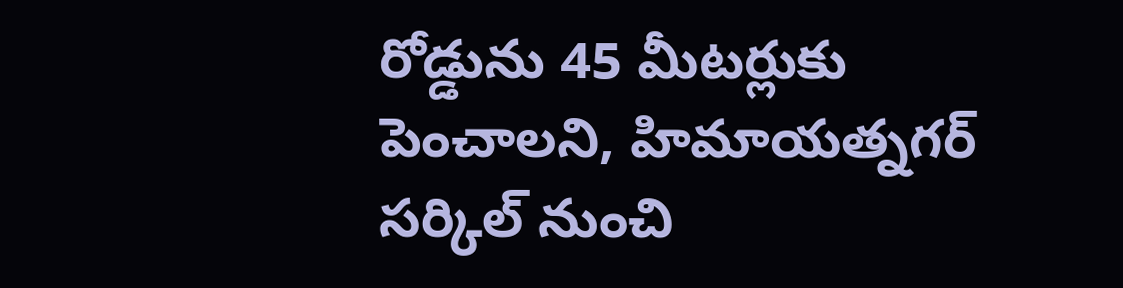రోడ్డును 45 మీటర్లుకు పెంచాలని, హిమాయత్నగర్ సర్కిల్ నుంచి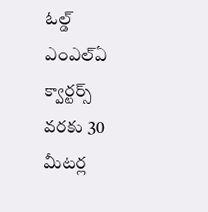ఓల్డ్ ఎంఎల్ఏ క్వార్టర్స్ వరకు 30 మీటర్ల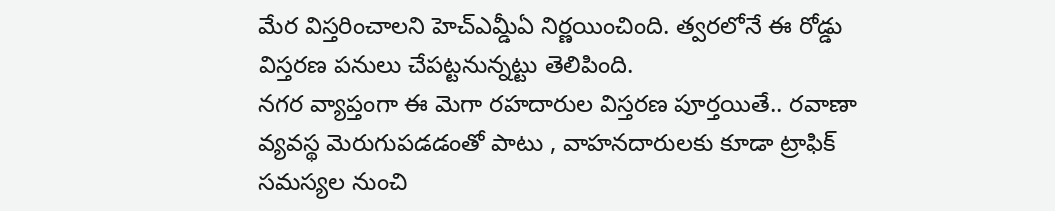మేర విస్తరించాలని హెచ్ఎమ్డీఏ నిర్ణయించింది. త్వరలోనే ఈ రోడ్డు విస్తరణ పనులు చేపట్టనున్నట్టు తెలిపింది.
నగర వ్యాప్తంగా ఈ మెగా రహదారుల విస్తరణ పూర్తయితే.. రవాణా వ్యవస్థ మెరుగుపడడంతో పాటు , వాహనదారులకు కూడా ట్రాఫిక్ సమస్యల నుంచి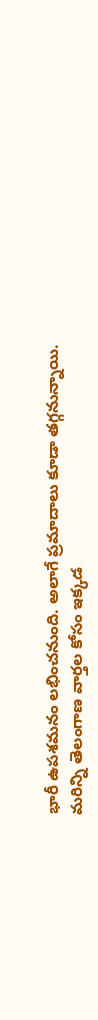భారీ ఉపశమనం లభించనుంది. అలాగే ప్రమాదాలు కూడా తగ్గనున్నాయి.
మరిన్ని తెలంగాణ వార్తల కోసం ఇక్కడ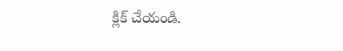క్లిక్ చేయండి.